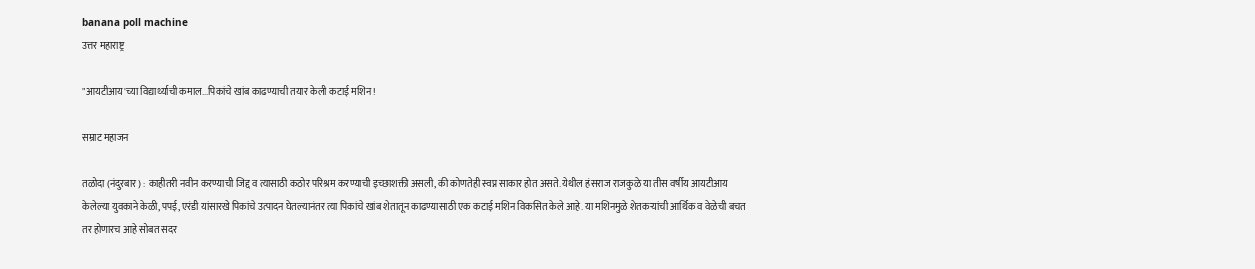banana poll machine
उत्तर महाराष्ट्र

"आयटीआय'च्या विद्यार्थ्याची कमाल...पिकांचे खांब काढण्याची तयार केली कटाई मशिन !

सम्राट महाजन

तळोदा (नंदुरबार) : काहीतरी नवीन करण्याची जिद्द व त्यासाठी कठोर परिश्रम करण्याची इच्छाशक्ती असली, की कोणतेही स्वप्न साकार होत असते. येथील हंसराज राजकुळे या तीस वर्षीय आयटीआय केलेल्या युवकाने केळी, पपई, एरंडी यांसारखे पिकांचे उत्पादन घेतल्यानंतर त्या पिकांचे खांब शेतातून काढण्यासाठी एक कटाई मशिन विकसित केले आहे. या मशिनमुळे शेतकऱ्यांची आर्थिक व वेळेची बचत तर होणारच आहे सोबत सदर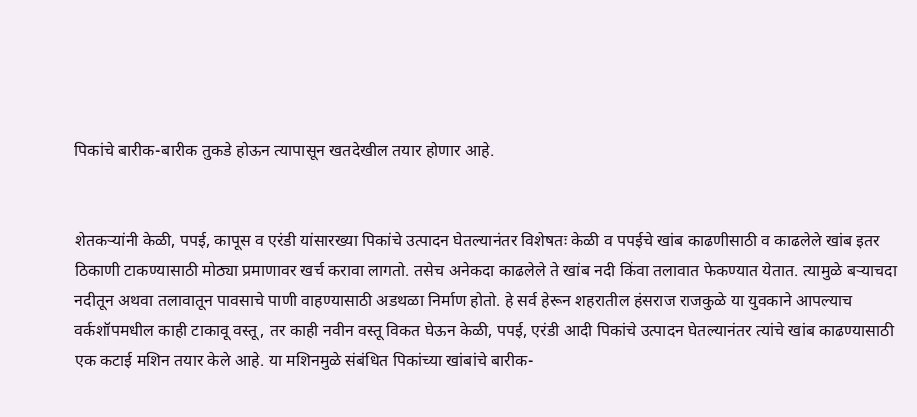पिकांचे बारीक-बारीक तुकडे होऊन त्यापासून खतदेखील तयार होणार आहे.


शेतकऱ्यांनी केळी, पपई, कापूस व एरंडी यांसारख्या पिकांचे उत्पादन घेतल्यानंतर विशेषतः केळी व पपईचे खांब काढणीसाठी व काढलेले खांब इतर ठिकाणी टाकण्यासाठी मोठ्या प्रमाणावर खर्च करावा लागतो. तसेच अनेकदा काढलेले ते खांब नदी किंवा तलावात फेकण्यात येतात. त्यामुळे बऱ्याचदा नदीतून अथवा तलावातून पावसाचे पाणी वाहण्यासाठी अडथळा निर्माण होतो. हे सर्व हेरून शहरातील हंसराज राजकुळे या युवकाने आपल्याच वर्कशॉपमधील काही टाकावू वस्तू, तर काही नवीन वस्तू विकत घेऊन केळी, पपई, एरंडी आदी पिकांचे उत्पादन घेतल्यानंतर त्यांचे खांब काढण्यासाठी एक कटाई मशिन तयार केले आहे. या मशिनमुळे संबंधित पिकांच्या खांबांचे बारीक-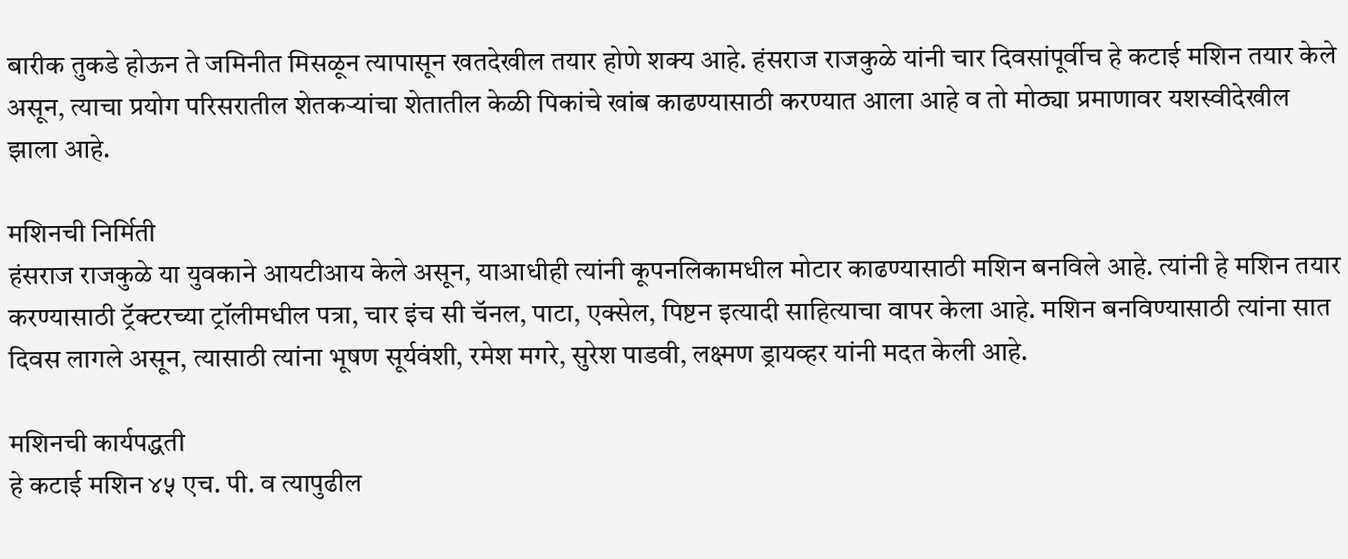बारीक तुकडे होऊन ते जमिनीत मिसळून त्यापासून खतदेखील तयार होणे शक्य आहे. हंसराज राजकुळे यांनी चार दिवसांपूर्वीच हे कटाई मशिन तयार केले असून, त्याचा प्रयोग परिसरातील शेतकऱ्यांचा शेतातील केळी पिकांचे खांब काढण्यासाठी करण्यात आला आहे व तो मोठ्या प्रमाणावर यशस्वीदेखील झाला आहे.

मशिनची निर्मिती
हंसराज राजकुळे या युवकाने आयटीआय केले असून, याआधीही त्यांनी कूपनलिकामधील मोटार काढण्यासाठी मशिन बनविले आहे. त्यांनी हे मशिन तयार करण्यासाठी ट्रॅक्टरच्या ट्रॉलीमधील पत्रा, चार इंच सी चॅनल, पाटा, एक्सेल, पिष्टन इत्यादी साहित्याचा वापर केला आहे. मशिन बनविण्यासाठी त्यांना सात दिवस लागले असून, त्यासाठी त्यांना भूषण सूर्यवंशी, रमेश मगरे, सुरेश पाडवी, लक्ष्मण ड्रायव्हर यांनी मदत केली आहे.

मशिनची कार्यपद्धती
हे कटाई मशिन ४५ एच. पी. व त्यापुढील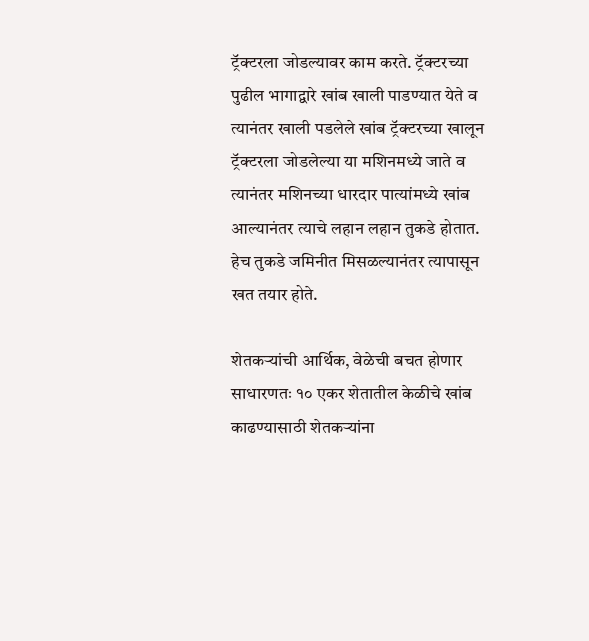ट्रॅक्टरला जोडल्यावर काम करते. ट्रॅक्टरच्या पुढील भागाद्वारे खांब खाली पाडण्यात येते व त्यानंतर खाली पडलेले खांब ट्रॅक्टरच्या खालून ट्रॅक्टरला जोडलेल्या या मशिनमध्ये जाते व त्यानंतर मशिनच्या धारदार पात्यांमध्ये खांब आल्यानंतर त्याचे लहान लहान तुकडे होतात. हेच तुकडे जमिनीत मिसळल्यानंतर त्यापासून खत तयार होते.

शेतकऱ्यांची आर्थिक, वेळेची बचत होणार
साधारणतः १० एकर शेतातील केळीचे खांब काढण्यासाठी शेतकऱ्यांना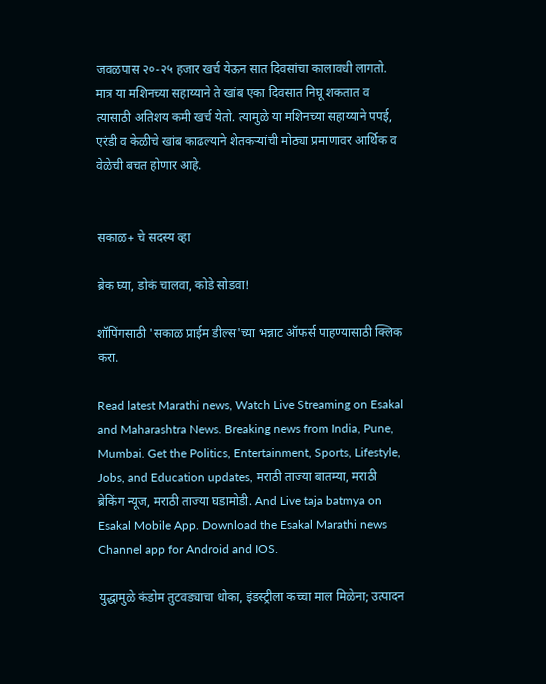जवळपास २०-२५ हजार खर्च येऊन सात दिवसांचा कालावधी लागतो. मात्र या मशिनच्या सहाय्याने ते खांब एका दिवसात निघू शकतात व त्यासाठी अतिशय कमी खर्च येतो. त्यामुळे या मशिनच्या सहाय्याने पपई, एरंडी व केळीचे खांब काढल्याने शेतकऱ्यांची मोठ्या प्रमाणावर आर्थिक व वेळेची बचत होणार आहे.


सकाळ+ चे सदस्य व्हा

ब्रेक घ्या, डोकं चालवा, कोडे सोडवा!

शॉपिंगसाठी 'सकाळ प्राईम डील्स'च्या भन्नाट ऑफर्स पाहण्यासाठी क्लिक करा.

Read latest Marathi news, Watch Live Streaming on Esakal and Maharashtra News. Breaking news from India, Pune, Mumbai. Get the Politics, Entertainment, Sports, Lifestyle, Jobs, and Education updates, मराठी ताज्या बातम्या, मराठी ब्रेकिंग न्यूज, मराठी ताज्या घडामोडी. And Live taja batmya on Esakal Mobile App. Download the Esakal Marathi news Channel app for Android and IOS.

युद्धामुळे कंडोम तुटवड्याचा धोका, इंडस्ट्रीला कच्चा माल मिळेना; उत्पादन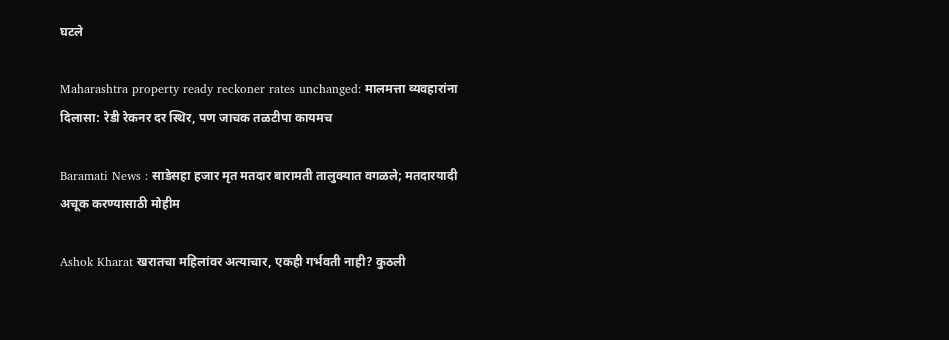घटले

Maharashtra property ready reckoner rates unchanged: मालमत्ता व्यवहारांना दिलासा: रेडी रेकनर दर स्थिर, पण जाचक तळटीपा कायमच

Baramati News : साडेसहा हजार मृत मतदार बारामती तालुक्यात वगळले; मतदारयादी अचूक करण्यासाठी मोहीम

Ashok Kharat खरातचा महिलांवर अत्याचार, एकही गर्भवती नाही? कुठली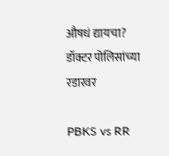औषधं द्यायचा? डॉक्टर पोलिसांच्या रडारवर

PBKS vs RR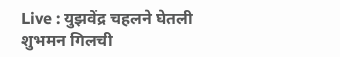Live : युझवेंद्र चहलने घेतली शुभमन गिलची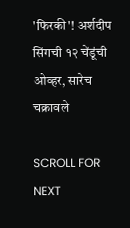'फिरकी'! अर्शदीप सिंगची १२ चेंडूंची ओव्हर, सारेच चक्रावले

SCROLL FOR NEXT